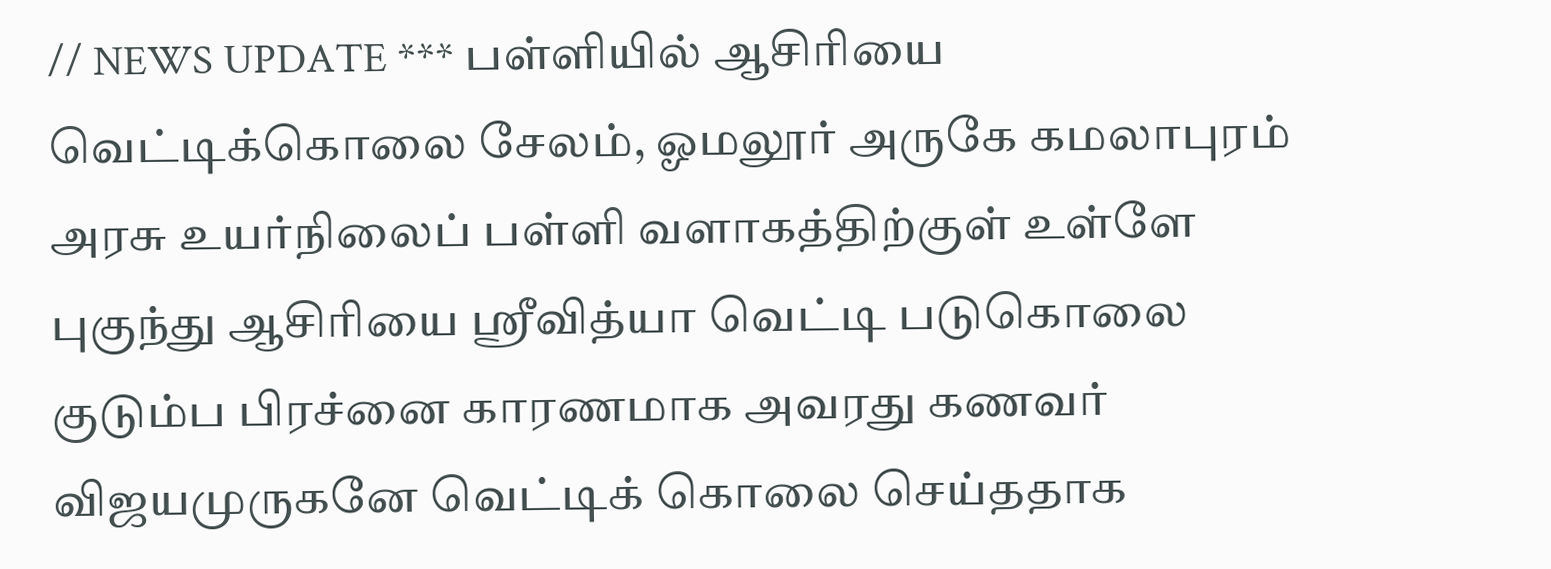// NEWS UPDATE *** பள்ளியில் ஆசிரியை வெட்டிக்கொலை சேலம், ஓமலூர் அருகே கமலாபுரம் அரசு உயர்நிலைப் பள்ளி வளாகத்திற்குள் உள்ளே புகுந்து ஆசிரியை ஸ்ரீவித்யா வெட்டி படுகொலை குடும்ப பிரச்னை காரணமாக அவரது கணவர் விஜயமுருகனே வெட்டிக் கொலை செய்த‌தாக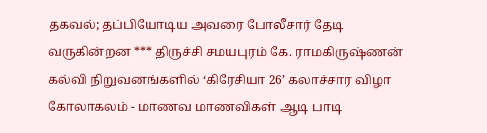தகவல்; தப்பியோடிய அவரை போலீசார் தேடி வருகின்றன *** திருச்சி சமயபுரம் கே. ராமகிருஷ்ணன் கல்வி நிறுவனங்களில் ‘கிரேசியா 26’ கலாச்சார விழா கோலாகலம் - மாணவ மாணவிகள் ஆடி பாடி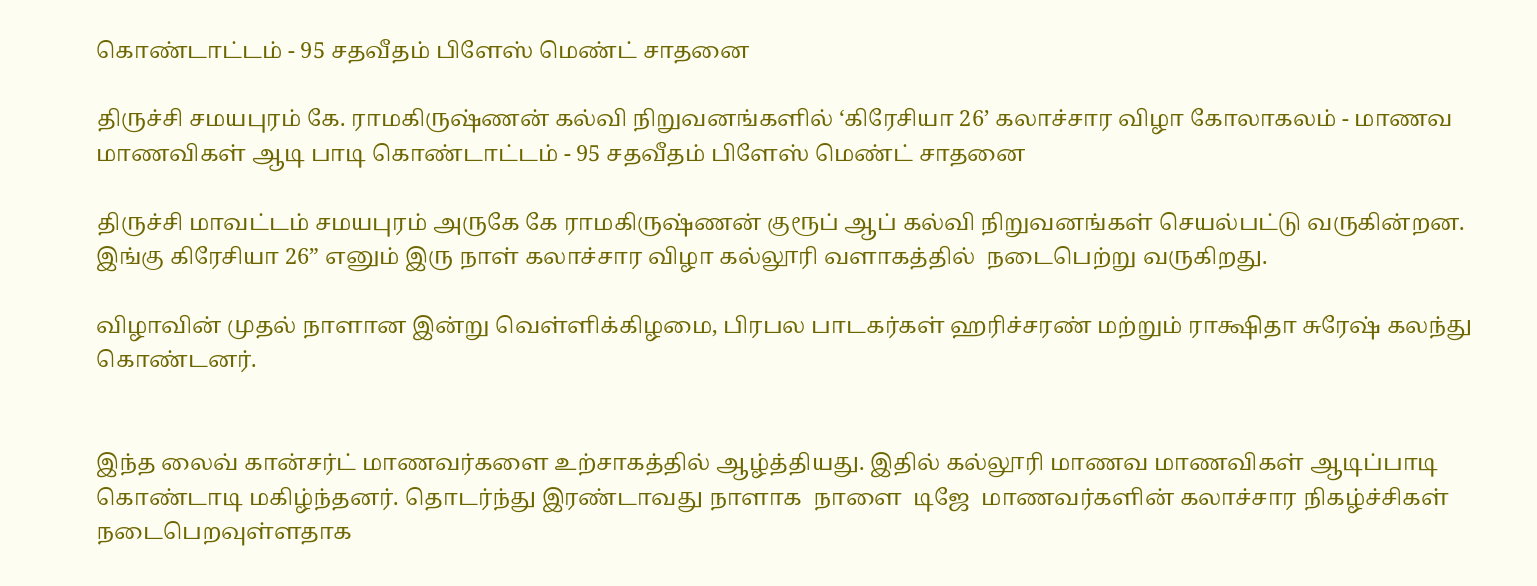கொண்டாட்டம் - 95 சதவீதம் பிளேஸ் மெண்ட் சாதனை

திருச்சி சமயபுரம் கே. ராமகிருஷ்ணன் கல்வி நிறுவனங்களில் ‘கிரேசியா 26’ கலாச்சார விழா கோலாகலம் - மாணவ மாணவிகள் ஆடி பாடி கொண்டாட்டம் - 95 சதவீதம் பிளேஸ் மெண்ட் சாதனை

திருச்சி மாவட்டம் சமயபுரம் அருகே கே ராமகிருஷ்ணன் குரூப் ஆப் கல்வி நிறுவனங்கள் செயல்பட்டு வருகின்றன. இங்கு கிரேசியா 26” எனும் இரு நாள் கலாச்சார விழா கல்லூரி வளாகத்தில்  நடைபெற்று வருகிறது.

விழாவின் முதல் நாளான இன்று வெள்ளிக்கிழமை, பிரபல பாடகர்கள் ஹரிச்சரண் மற்றும் ராக்ஷிதா சுரேஷ் கலந்து கொண்டனர்.


இந்த லைவ் கான்சர்ட் மாணவர்களை உற்சாகத்தில் ஆழ்த்தியது. இதில் கல்லூரி மாணவ மாணவிகள் ஆடிப்பாடி கொண்டாடி மகிழ்ந்தனர். தொடர்ந்து இரண்டாவது நாளாக  நாளை  டிஜே  மாணவர்களின் கலாச்சார நிகழ்ச்சிகள் நடைபெறவுள்ளதாக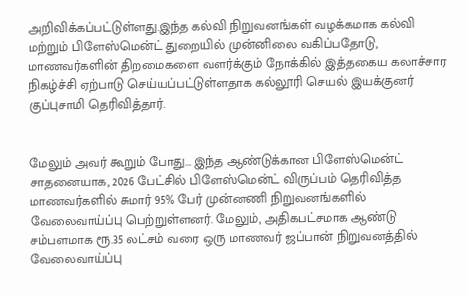அறிவிக்கப்பட்டுள்ளது.இந்த கல்வி நிறுவனங்கள் வழக்கமாக கல்வி மற்றும் பிளேஸ்மென்ட் துறையில் முன்னிலை வகிப்பதோடு, மாணவர்களின் திறமைகளை வளர்க்கும் நோக்கில் இத்தகைய கலாச்சார நிகழ்ச்சி ஏற்பாடு செய்யப்பட்டுள்ளதாக கல்லூரி செயல் இயக்குனர் குப்புசாமி தெரிவித்தார்.


மேலும் அவர் கூறும் போது... இந்த ஆண்டுக்கான பிளேஸ்மென்ட் சாதனையாக, 2026 பேட்சில் பிளேஸ்மென்ட் விருப்பம் தெரிவித்த மாணவர்களில் சுமார் 95% பேர் முன்னணி நிறுவனங்களில் வேலைவாய்ப்பு பெற்றுள்ளனர். மேலும், அதிகபட்சமாக ஆண்டு சம்பளமாக ரூ.35 லட்சம் வரை ஒரு மாணவர் ஜப்பான் நிறுவனத்தில் வேலைவாய்ப்பு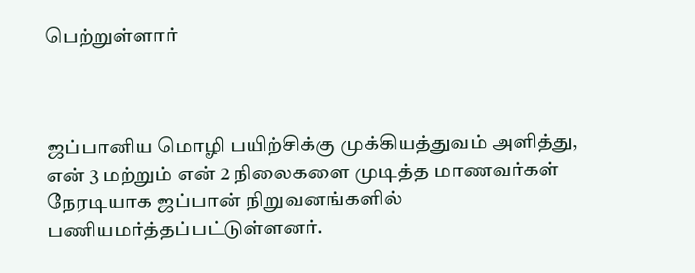பெற்றுள்ளார்



ஜப்பானிய மொழி பயிற்சிக்கு முக்கியத்துவம் அளித்து, என் 3 மற்றும் என் 2 நிலைகளை முடித்த மாணவர்கள் நேரடியாக ஜப்பான் நிறுவனங்களில் பணியமர்த்தப்பட்டுள்ளனர்.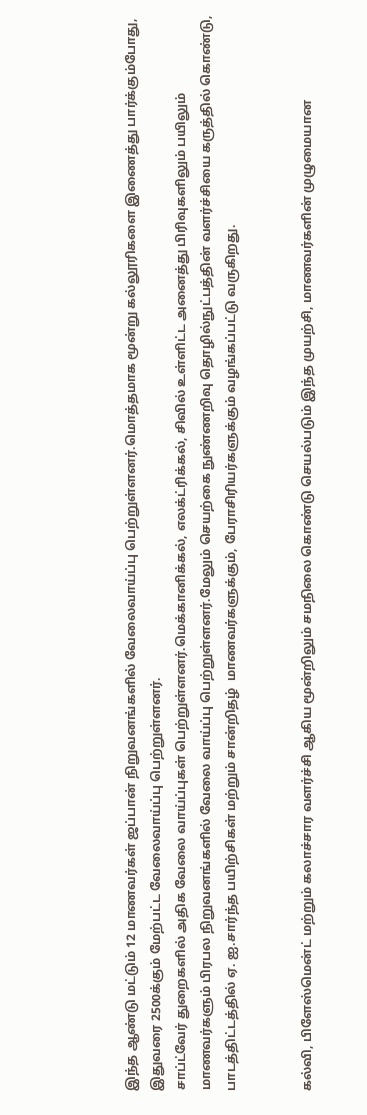இந்த ஆண்டு மட்டும் 12 மாணவர்கள் ஜப்பான் நிறுவனங்களில் வேலைவாய்ப்பு பெற்றுள்ளனர்.மொத்தமாக மூன்று கல்லூரிகளை இணைத்து பார்க்கும்போது, இதுவரை 2500க்கும் மேற்பட்ட வேலைவாய்ப்பு பெற்றுள்ளனர்.
சாப்ட்வேர் துறைகளில் அதிக வேலை வாய்ப்புகள் பெற்றுள்ளனர்.மெக்கானிக்கல், எலக்ட்ரிக்கல், சிவில் உள்ளிட்ட அனைத்து பிரிவுகளிலும் பயிலும் மாணவர்களும் பிரபல நிறுவனங்களில் வேலை வாய்ப்பு பெற்றுள்ளனர்.மேலும் செயற்கை நுண்ணறிவு தொழில்நுட்பத்தின் வளர்ச்சியை கருத்தில் கொண்டு, பாடத்திட்டத்தில் ஏ. ஐ.சார்ந்த பயிற்சிகள் மற்றும் சான்றிதழ்  மாணவர்களுக்கும், பேராசிரியர்களுக்கும் வழங்கப்பட்டு வருகிறது.


கல்வி, பிளேஸ்மென்ட் மற்றும் கலாச்சார வளர்ச்சி ஆகிய மூன்றிலும் சமநிலை கொண்டு செயல்படும் இந்த முயற்சி, மாணவர்களின் முழுமையான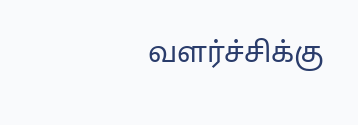வளர்ச்சிக்கு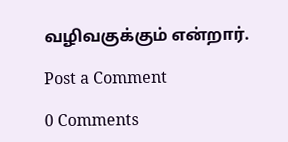வழிவகுக்கும் என்றார்.

Post a Comment

0 Comments